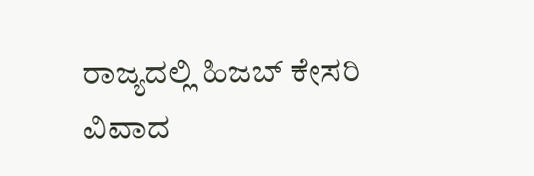ರಾಜ್ಯದಲ್ಲಿ ಹಿಜಬ್ ಕೇಸರಿ ವಿವಾದ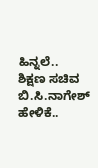ಹಿನ್ನಲೆ..
ಶಿಕ್ಷಣ ಸಚಿವ ಬಿ.ಸಿ.ನಾಗೇಶ್ ಹೇಳಿಕೆ..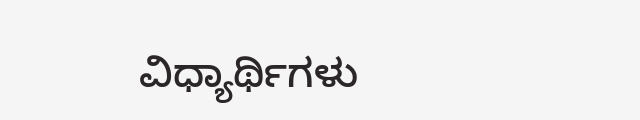ವಿಧ್ಯಾರ್ಥಿಗಳು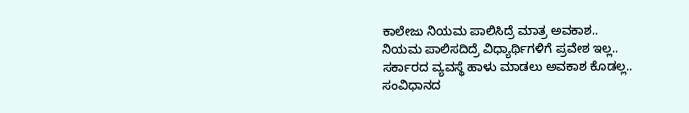ಕಾಲೇಜು ನಿಯಮ ಪಾಲಿಸಿದ್ರೆ ಮಾತ್ರ ಅವಕಾಶ..
ನಿಯಮ ಪಾಲಿಸದಿದ್ರೆ ವಿಧ್ಯಾರ್ಥಿಗಳಿಗೆ ಪ್ರವೇಶ ಇಲ್ಲ..
ಸರ್ಕಾರದ ವ್ಯವಸ್ಥೆ ಹಾಳು ಮಾಡಲು ಅವಕಾಶ ಕೊಡಲ್ಲ..
ಸಂವಿಧಾನದ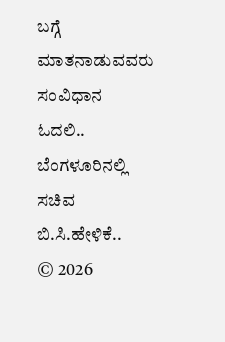ಬಗ್ಗೆ ಮಾತನಾಡುವವರು ಸಂವಿಧಾನ ಓದಲಿ..
ಬೆಂಗಳೂರಿನಲ್ಲಿ ಸಚಿವ ಬಿ.ಸಿ.ಹೇಳಿಕೆ..
© 2026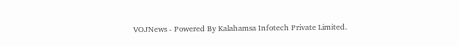VOJNews - Powered By Kalahamsa Infotech Private Limited.